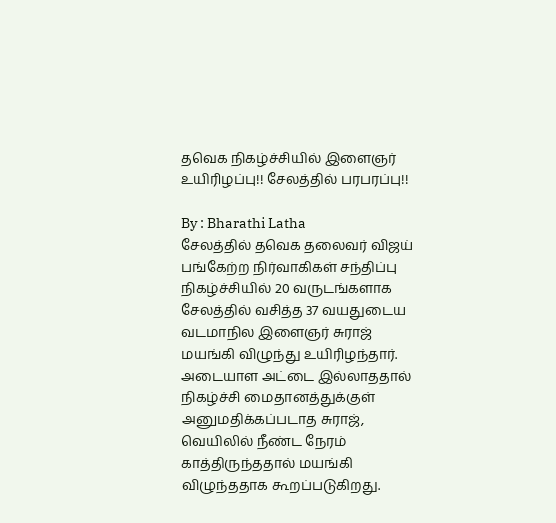தவெக நிகழ்ச்சியில் இளைஞர் உயிரிழப்பு!! சேலத்தில் பரபரப்பு!!

By : Bharathi Latha
சேலத்தில் தவெக தலைவர் விஜய் பங்கேற்ற நிர்வாகிகள் சந்திப்பு நிகழ்ச்சியில் 20 வருடங்களாக சேலத்தில் வசித்த 37 வயதுடைய வடமாநில இளைஞர் சுராஜ் மயங்கி விழுந்து உயிரிழந்தார். அடையாள அட்டை இல்லாததால் நிகழ்ச்சி மைதானத்துக்குள் அனுமதிக்கப்படாத சுராஜ், வெயிலில் நீண்ட நேரம் காத்திருந்ததால் மயங்கி விழுந்ததாக கூறப்படுகிறது.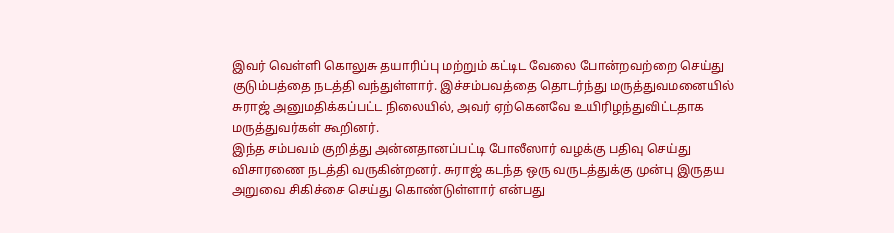இவர் வெள்ளி கொலுசு தயாரிப்பு மற்றும் கட்டிட வேலை போன்றவற்றை செய்து குடும்பத்தை நடத்தி வந்துள்ளார். இச்சம்பவத்தை தொடர்ந்து மருத்துவமனையில் சுராஜ் அனுமதிக்கப்பட்ட நிலையில், அவர் ஏற்கெனவே உயிரிழந்துவிட்டதாக மருத்துவர்கள் கூறினர்.
இந்த சம்பவம் குறித்து அன்னதானப்பட்டி போலீஸார் வழக்கு பதிவு செய்து விசாரணை நடத்தி வருகின்றனர். சுராஜ் கடந்த ஒரு வருடத்துக்கு முன்பு இருதய அறுவை சிகிச்சை செய்து கொண்டுள்ளார் என்பது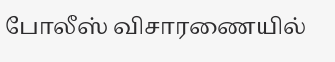போலீஸ் விசாரணையில்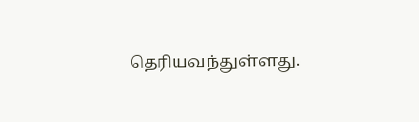தெரியவந்துள்ளது.